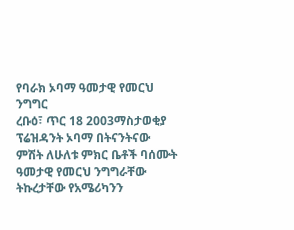የባራክ ኦባማ ዓመታዊ የመርህ ንግግር
ረቡዕ፣ ጥር 18 2003ማስታወቂያ
ፕሬዝዳንት ኦባማ በትናንትናው ምሽት ለሁለቱ ምክር ቤቶች ባሰሙት ዓመታዊ የመርህ ንግግራቸው ትኩረታቸው የአሜሪካንን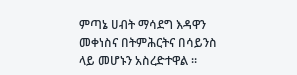ምጣኔ ሀብት ማሳደግ እዳዋን መቀነስና በትምሕርትና በሳይንስ ላይ መሆኑን አስረድተዋል ።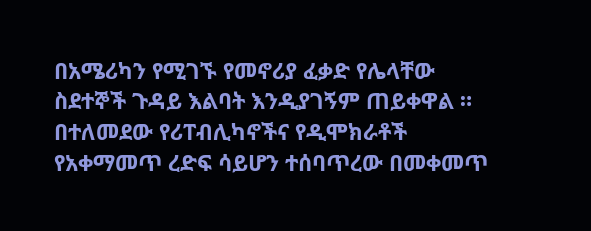በአሜሪካን የሚገኙ የመኖሪያ ፈቃድ የሌላቸው ስደተኞች ጉዳይ እልባት እንዲያገኝም ጠይቀዋል ። በተለመደው የሪፐብሊካኖችና የዲሞክራቶች የአቀማመጥ ረድፍ ሳይሆን ተሰባጥረው በመቀመጥ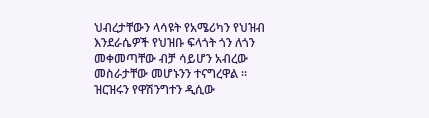ህብረታቸውን ላሳዩት የአሜሪካን የህዝብ እንደራሴዎች የህዝቡ ፍላጎት ጎን ለጎን መቀመጣቸው ብቻ ሳይሆን አብረው መስራታቸው መሆኑንን ተናግረዋል ። ዝርዝሩን የዋሽንግተን ዲሲው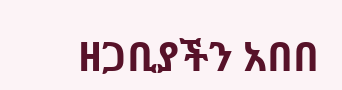ዘጋቢያችን አበበ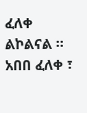ፈለቀ ልኮልናል ።
አበበ ፈለቀ ፣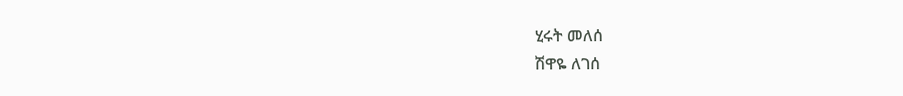ሂሩት መለሰ
ሽዋዬ ለገሰ